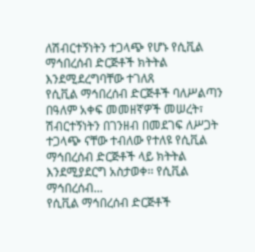ለሽብርተኝነትን ተጋላጭ የሆኑ የሲቪል ማኅበረሰብ ድርጅቶች ክትትል እንደሚደረግባቸው ተገለጸ
የሲቪል ማኅበረሰብ ድርጅቶች ባለሥልጣን በዓለም አቀፍ መመዘኛዎች መሠረት፣ ሽብርተኝነትን በገንዘብ በመደገፍ ለሥጋት ተጋላጭ ናቸው ተብለው የተለዩ የሲቪል ማኅበረሰብ ድርጅቶች ላይ ክትትል እንደሚያደርግ አስታወቀ፡፡ የሲቪል ማኅበረሰብ...
የሲቪል ማኅበረሰብ ድርጅቶች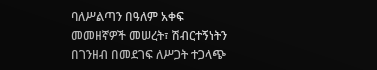ባለሥልጣን በዓለም አቀፍ መመዘኛዎች መሠረት፣ ሽብርተኝነትን በገንዘብ በመደገፍ ለሥጋት ተጋላጭ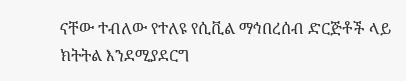ናቸው ተብለው የተለዩ የሲቪል ማኅበረሰብ ድርጅቶች ላይ ክትትል እንደሚያደርግ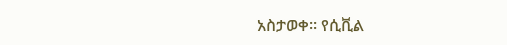አስታወቀ፡፡ የሲቪል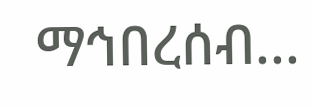ማኅበረሰብ...